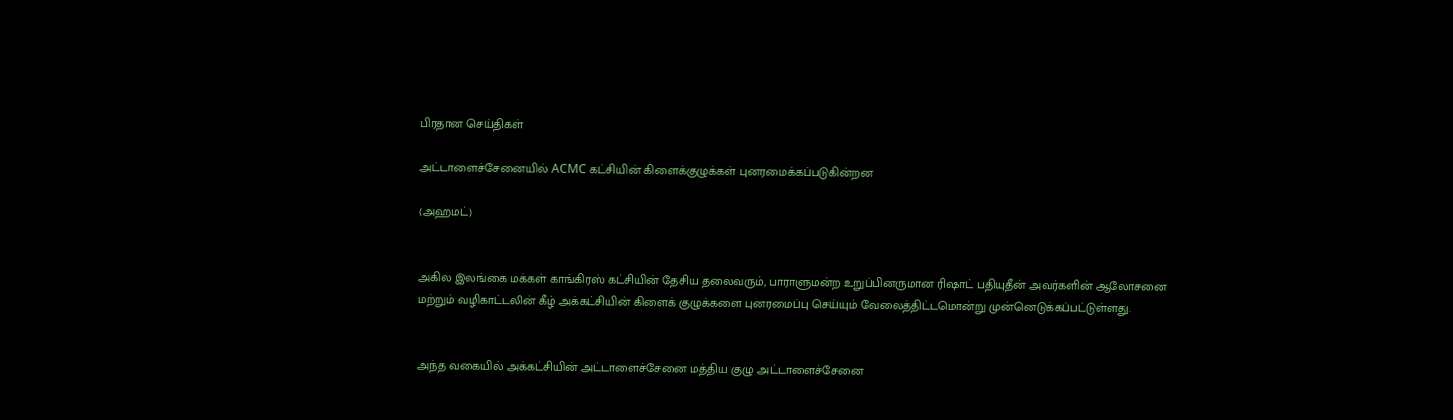பிரதான செய்திகள்

அட்டாளைச்சேனையில் ACMC கட்சியின் கிளைக்குழுக்கள் புனரமைக்கப்படுகின்றன

(அஹமட்)


அகில இலங்கை மக்கள் காங்கிரஸ் கட்சியின் தேசிய தலைவரும், பாராளுமன்ற உறுப்பினருமான ரிஷாட் பதியுதீன் அவர்களின் ஆலோசனை மற்றும் வழிகாட்டலின் கீழ் அக்கட்சியின் கிளைக் குழுக்களை புனரமைப்பு செய்யும் வேலைத்திட்டமொன்று முன்னெடுக்கப்பட்டுள்ளது.


அந்த வகையில் அக்கட்சியின் அட்டாளைச்சேனை மத்திய குழு அட்டாளைச்சேனை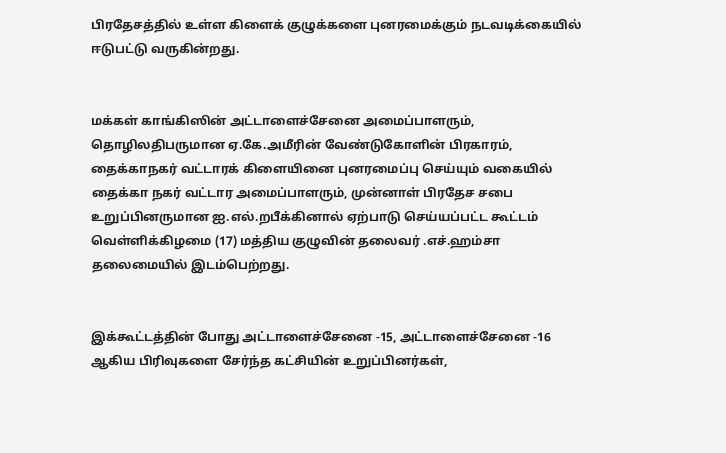பிரதேசத்தில் உள்ள கிளைக் குழுக்களை புனரமைக்கும் நடவடிக்கையில் ஈடுபட்டு வருகின்றது.


மக்கள் காங்கிஸின் அட்டாளைச்சேனை அமைப்பாளரும், தொழிலதிபருமான ஏ.கே.அமீரின் வேண்டுகோளின் பிரகாரம், தைக்காநகர் வட்டாரக் கிளையினை புனரமைப்பு செய்யும் வகையில் தைக்கா நகர் வட்டார அமைப்பாளரும், முன்னாள் பிரதேச சபை உறுப்பினருமான ஐ.எல்.றபீக்கினால் ஏற்பாடு செய்யப்பட்ட கூட்டம் வெள்ளிக்கிழமை (17) மத்திய குழுவின் தலைவர் .எச்.ஹம்சா தலைமையில் இடம்பெற்றது.


இக்கூட்டத்தின் போது அட்டாளைச்சேனை -15, அட்டாளைச்சேனை -16 ஆகிய பிரிவுகளை சேர்ந்த கட்சியின் உறுப்பினர்கள்,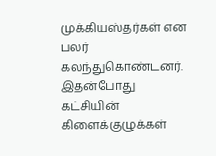முக்கியஸ்தர்கள் என பலர் கலந்துகொண்டனர். இதன்போது கட்சியின் கிளைக்குழுக்கள்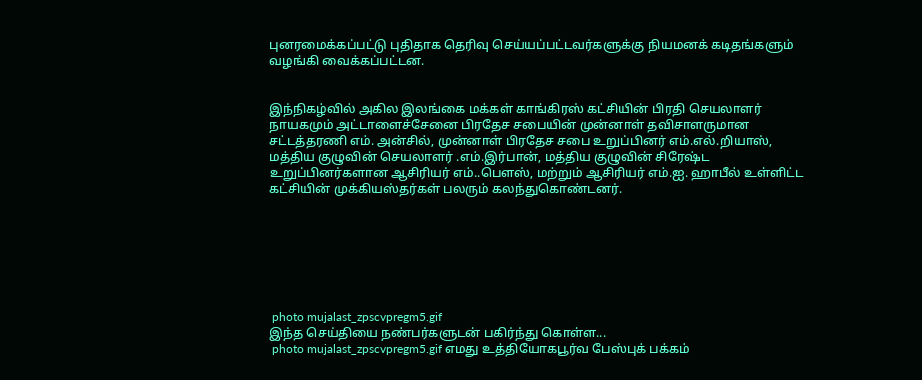புனரமைக்கப்பட்டு புதிதாக தெரிவு செய்யப்பட்டவர்களுக்கு நியமனக் கடிதங்களும் வழங்கி வைக்கப்பட்டன.


இந்நிகழ்வில் அகில இலங்கை மக்கள் காங்கிரஸ் கட்சியின் பிரதி செயலாளர் நாயகமும் அட்டாளைச்சேனை பிரதேச சபையின் முன்னாள் தவிசாளருமான சட்டத்தரணி எம். அன்சில், முன்னாள் பிரதேச சபை உறுப்பினர் எம்.எல்.றியாஸ், மத்திய குழுவின் செயலாளர் .எம்.இர்பான், மத்திய குழுவின் சிரேஷ்ட உறுப்பினர்களான ஆசிரியர் எம்..பௌஸ், மற்றும் ஆசிரியர் எம்.ஐ. ஹாபீல் உள்ளிட்ட கட்சியின் முக்கியஸ்தர்கள் பலரும் கலந்துகொண்டனர்.







 photo mujalast_zpscvpregm5.gif
இந்த செய்தியை நண்பர்களுடன் பகிர்ந்து கொள்ள...
 photo mujalast_zpscvpregm5.gif எமது உத்தியோகபூர்வ பேஸ்புக் பக்கம்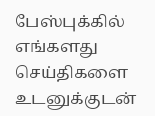பேஸ்புக்கில் எங்களது செய்திகளை உடனுக்குடன்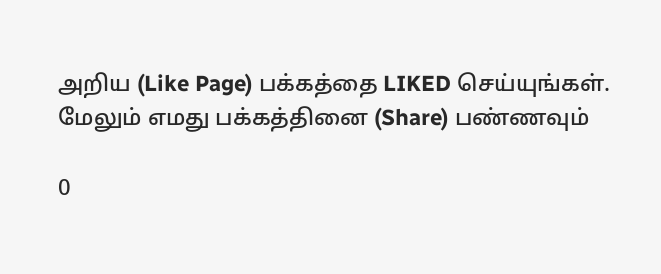அறிய (Like Page) பக்கத்தை LIKED செய்யுங்கள்.
மேலும் எமது பக்கத்தினை (Share) பண்ணவும்

0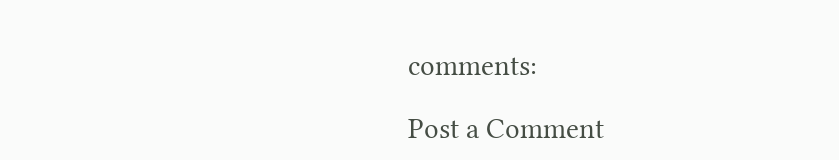comments:

Post a Comment